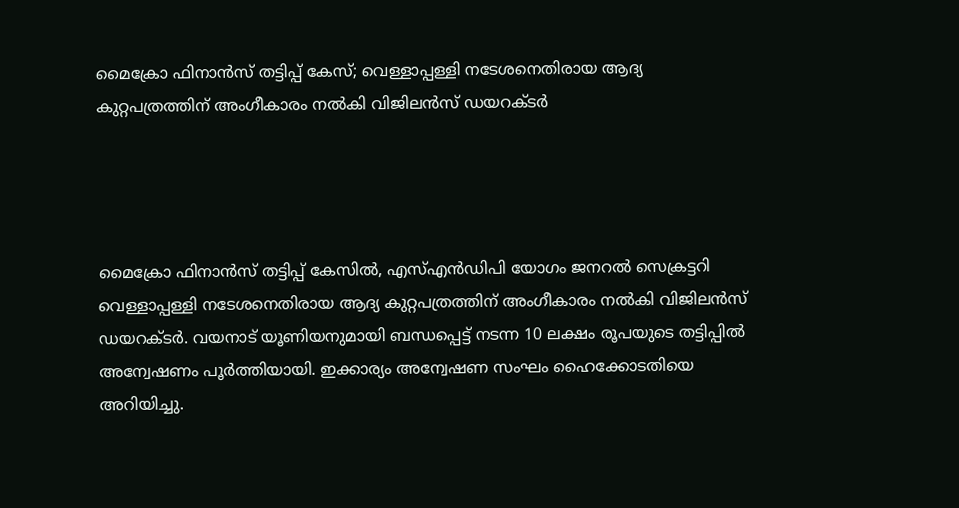മൈക്രോ ഫിനാന്‍സ് തട്ടിപ്പ് കേസ്; വെള്ളാപ്പള്ളി നടേശനെതിരായ ആദ്യ കുറ്റപത്രത്തിന് അംഗീകാരം നല്‍കി വിജിലന്‍സ് ഡയറക്ടര്‍




മൈക്രോ ഫിനാന്‍സ് തട്ടിപ്പ് കേസില്‍, എസ്എന്‍ഡിപി യോഗം ജനറല്‍ സെക്രട്ടറി വെള്ളാപ്പള്ളി നടേശനെതിരായ ആദ്യ കുറ്റപത്രത്തിന് അംഗീകാരം നല്‍കി വിജിലന്‍സ് ഡയറക്ടര്‍. വയനാട് യൂണിയനുമായി ബന്ധപ്പെട്ട് നടന്ന 10 ലക്ഷം രൂപയുടെ തട്ടിപ്പില്‍ അന്വേഷണം പൂര്‍ത്തിയായി. ഇക്കാര്യം അന്വേഷണ സംഘം ഹൈക്കോടതിയെ അറിയിച്ചു.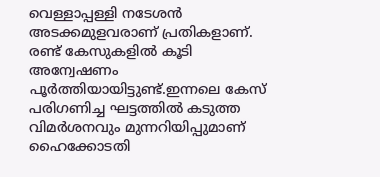വെള്ളാപ്പള്ളി നടേശന്‍ അടക്കമുളവരാണ് പ്രതികളാണ്. രണ്ട് കേസുകളില്‍ കൂടി അന്വേഷണം പൂര്‍ത്തിയായിട്ടുണ്ട്.ഇന്നലെ കേസ് പരിഗണിച്ച ഘട്ടത്തില്‍ കടുത്ത വിമര്‍ശനവും മുന്നറിയിപ്പുമാണ് ഹൈക്കോടതി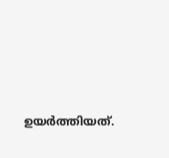ഉയര്‍ത്തിയത്.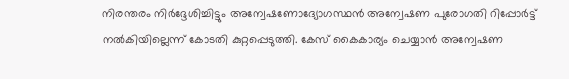നിരന്തരം നിര്‍ദ്ദേശിച്ചിട്ടും അന്വേഷണോദ്യോഗസ്ഥന്‍ അന്വേഷണ പുരോഗതി റിപ്പോര്‍ട്ട് നല്‍കിയില്ലെന്ന് കോടതി കുറ്റപ്പെടുത്തി. കേസ് കൈകാര്യം ചെയ്യാന്‍ അന്വേഷണ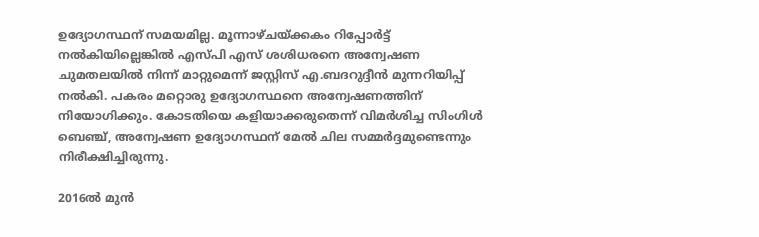ഉദ്യോഗസ്ഥന് സമയമില്ല. മൂന്നാഴ്ചയ്ക്കകം റിപ്പോര്‍ട്ട് നല്‍കിയില്ലെങ്കില്‍ എസ്പി എസ് ശശിധരനെ അന്വേഷണ ചുമതലയില്‍ നിന്ന് മാറ്റുമെന്ന് ജസ്റ്റിസ് എ.ബദറുദ്ദീന്‍ മുന്നറിയിപ്പ് നല്‍കി. പകരം മറ്റൊരു ഉദ്യോഗസ്ഥനെ അന്വേഷണത്തിന് നിയോഗിക്കും. കോടതിയെ കളിയാക്കരുതെന്ന് വിമര്‍ശിച്ച സിംഗിള്‍ ബെഞ്ച്, അന്വേഷണ ഉദ്യോഗസ്ഥന് മേല്‍ ചില സമ്മര്‍ദ്ദമുണ്ടെന്നും നിരീക്ഷിച്ചിരുന്നു.

2016ല്‍ മുന്‍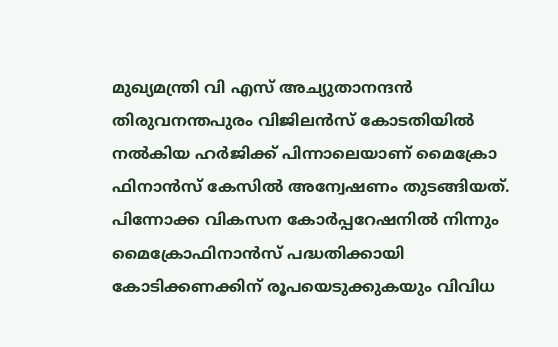മുഖ്യമന്ത്രി വി എസ് അച്യുതാനന്ദന്‍ തിരുവനന്തപുരം വിജിലന്‍സ് കോടതിയില്‍ നല്‍കിയ ഹര്‍ജിക്ക് പിന്നാലെയാണ് മൈക്രോ ഫിനാന്‍സ് കേസില്‍ അന്വേഷണം തുടങ്ങിയത്. പിന്നോക്ക വികസന കോര്‍പ്പറേഷനില്‍ നിന്നും മൈക്രോഫിനാന്‍സ് പദ്ധതിക്കായി കോടിക്കണക്കിന് രൂപയെടുക്കുകയും വിവിധ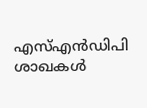എസ്എന്‍ഡിപി ശാഖകള്‍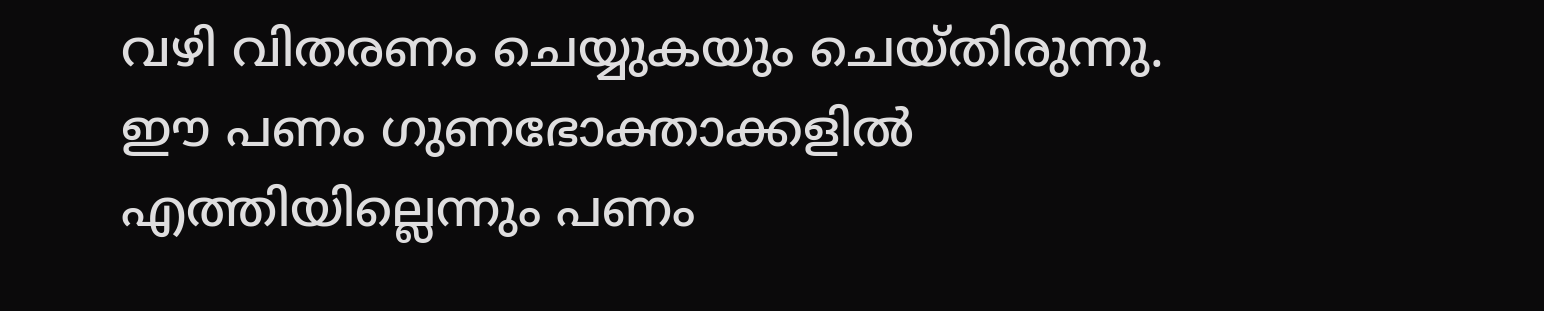വഴി വിതരണം ചെയ്യുകയും ചെയ്തിരുന്നു. ഈ പണം ഗുണഭോക്താക്കളില്‍ എത്തിയില്ലെന്നും പണം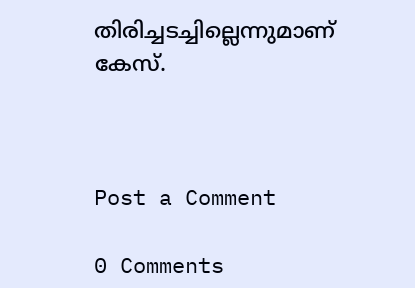തിരിച്ചടച്ചില്ലെന്നുമാണ് കേസ്.



Post a Comment

0 Comments